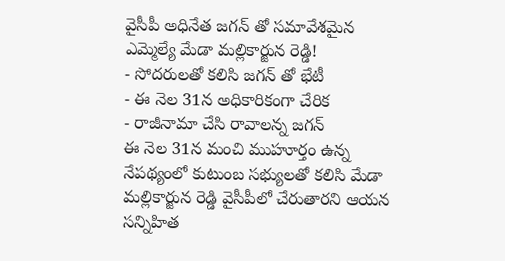వైసీపీ అధినేత జగన్ తో సమావేశమైన ఎమ్మెల్యే మేడా మల్లికార్జున రెడ్డి!
- సోదరులతో కలిసి జగన్ తో భేటీ
- ఈ నెల 31న అధికారికంగా చేరిక
- రాజీనామా చేసి రావాలన్న జగన్
ఈ నెల 31న మంచి ముహూర్తం ఉన్న నేపథ్యంలో కుటుంబ సభ్యులతో కలిసి మేడా మల్లికార్జున రెడ్డి వైసీపీలో చేరుతారని ఆయన సన్నిహిత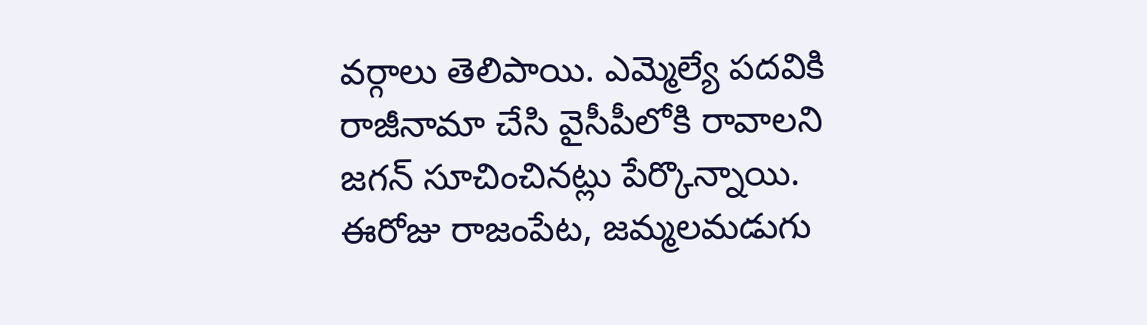వర్గాలు తెలిపాయి. ఎమ్మెల్యే పదవికి రాజీనామా చేసి వైసీపీలోకి రావాలని జగన్ సూచించినట్లు పేర్కొన్నాయి. ఈరోజు రాజంపేట, జమ్మలమడుగు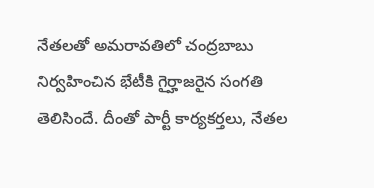నేతలతో అమరావతిలో చంద్రబాబు నిర్వహించిన భేటీకి గైర్హాజరైన సంగతి తెలిసిందే. దీంతో పార్టీ కార్యకర్తలు, నేతల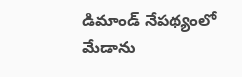డిమాండ్ నేపథ్యంలో మేడాను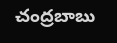చంద్రబాబు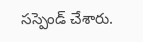సస్పెండ్ చేశారు.